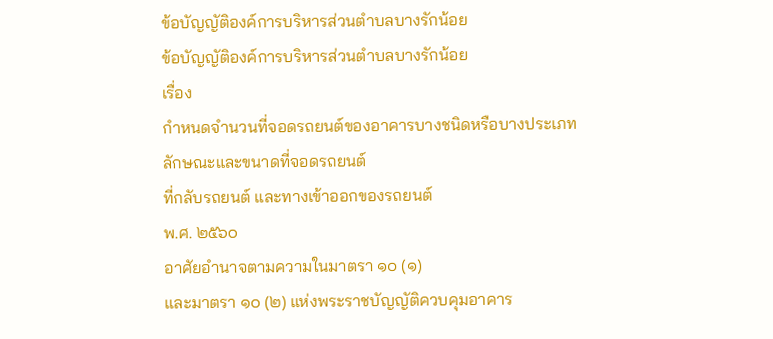ข้อบัญญัติองค์การบริหารส่วนตำบลบางรักน้อย
ข้อบัญญัติองค์การบริหารส่วนตำบลบางรักน้อย
เรื่อง
กำหนดจำนวนที่จอดรถยนต์ของอาคารบางชนิดหรือบางประเภท
ลักษณะและขนาดที่จอดรถยนต์
ที่กลับรถยนต์ และทางเข้าออกของรถยนต์
พ.ศ. ๒๕๖๐
อาศัยอำนาจตามความในมาตรา ๑๐ (๑)
และมาตรา ๑๐ (๒) แห่งพระราชบัญญัติควบคุมอาคาร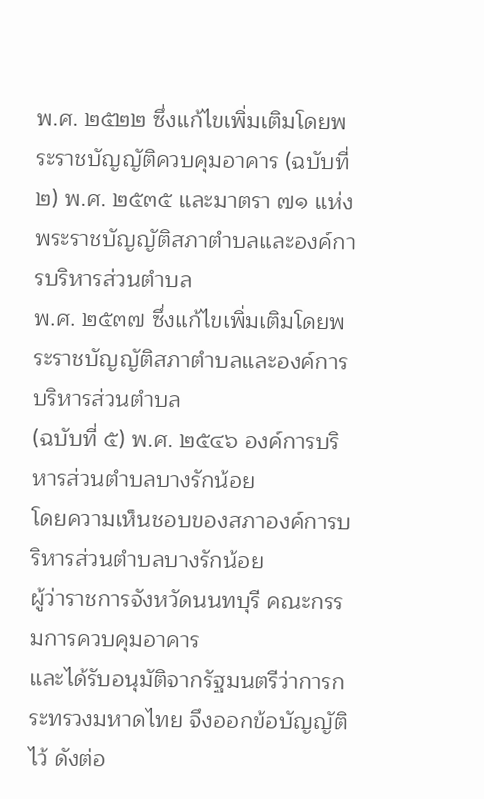พ.ศ. ๒๕๒๒ ซึ่งแก้ไขเพิ่มเติมโดยพระราชบัญญัติควบคุมอาคาร (ฉบับที่ ๒) พ.ศ. ๒๕๓๕ และมาตรา ๗๑ แห่งพระราชบัญญัติสภาตำบลและองค์การบริหารส่วนตำบล
พ.ศ. ๒๕๓๗ ซึ่งแก้ไขเพิ่มเติมโดยพระราชบัญญัติสภาตำบลและองค์การบริหารส่วนตำบล
(ฉบับที่ ๕) พ.ศ. ๒๕๔๖ องค์การบริหารส่วนตำบลบางรักน้อย
โดยความเห็นชอบของสภาองค์การบริหารส่วนตำบลบางรักน้อย
ผู้ว่าราชการจังหวัดนนทบุรี คณะกรรมการควบคุมอาคาร
และได้รับอนุมัติจากรัฐมนตรีว่าการกระทรวงมหาดไทย จึงออกข้อบัญญัติไว้ ดังต่อ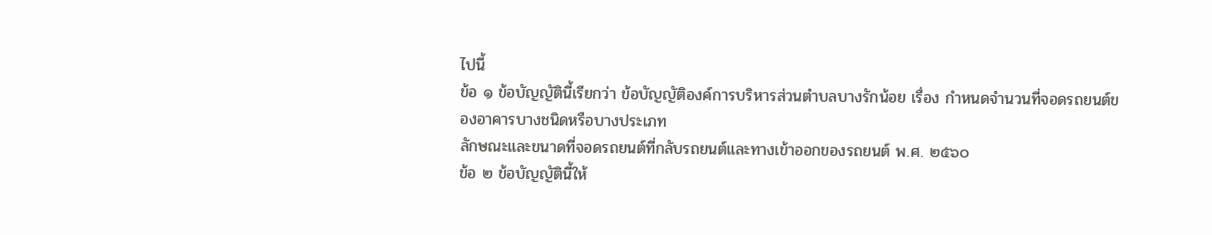ไปนี้
ข้อ ๑ ข้อบัญญัตินี้เรียกว่า ข้อบัญญัติองค์การบริหารส่วนตำบลบางรักน้อย เรื่อง กำหนดจำนวนที่จอดรถยนต์ของอาคารบางชนิดหรือบางประเภท
ลักษณะและขนาดที่จอดรถยนต์ที่กลับรถยนต์และทางเข้าออกของรถยนต์ พ.ศ. ๒๕๖๐
ข้อ ๒ ข้อบัญญัตินี้ให้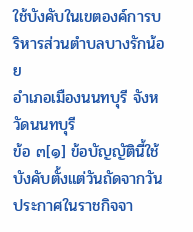ใช้บังคับในเขตองค์การบริหารส่วนตำบลบางรักน้อย
อำเภอเมืองนนทบุรี จังหวัดนนทบุรี
ข้อ ๓[๑] ข้อบัญญัตินี้ใช้บังคับตั้งแต่วันถัดจากวันประกาศในราชกิจจา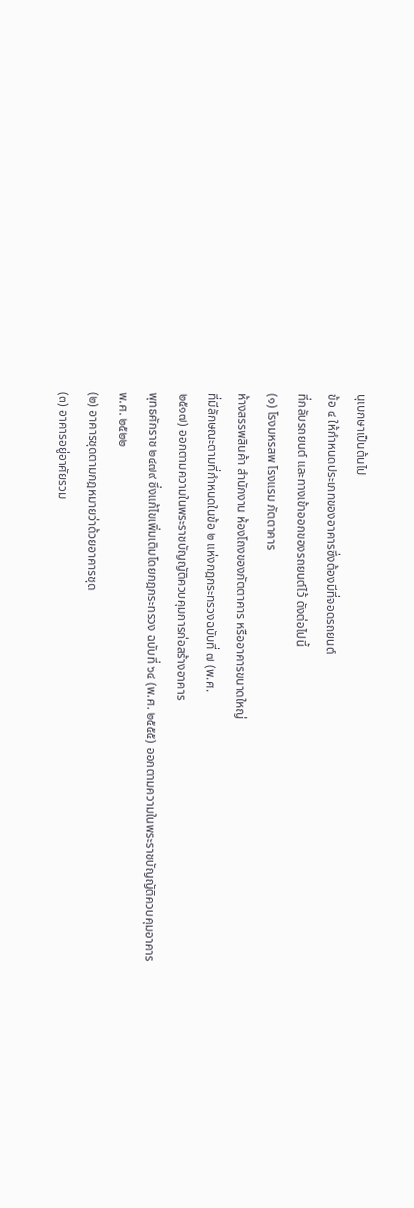นุเบกษาเป็นต้นไป
ข้อ ๔ ให้กำหนดประเภทของอาคารซึ่งต้องมีที่จอดรถยนต์
ที่กลับรถยนต์ และทางเข้าออกของรถยนต์ไว้ ดังต่อไปนี้
(๑) โรงมหรสพ โรงแรม ภัตตาคาร
ห้างสรรพสินค้า สำนักงาน ห้องโถงของภัตตาคาร หรืออาคารขนาดใหญ่
ที่มีลักษณะตามที่กำหนดในข้อ ๒ แห่งกฎกระทรวงฉบับที่ ๗ (พ.ศ.
๒๕๑๗) ออกตามความในพระราชบัญญัติควบคุมการก่อสร้างอาคาร
พุทธศักราช ๒๔๗๙ ซึ่งแก้ไขเพิ่มเติมโดยกฎกระทรวง ฉบับที่ ๖๔ (พ.ศ. ๒๕๕๕) ออกตามความในพระราชบัญญัติควบคุมอาคาร
พ.ศ. ๒๕๒๒
(๒) อาคารชุดตามกฎหมายว่าด้วยอาคารชุด
(๓) อาคารอยู่อาศัยรวม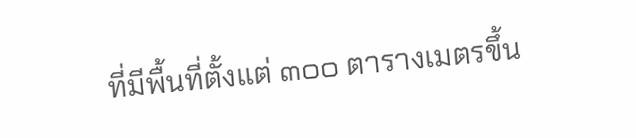ที่มีพื้นที่ตั้งแต่ ๓๐๐ ตารางเมตรขึ้น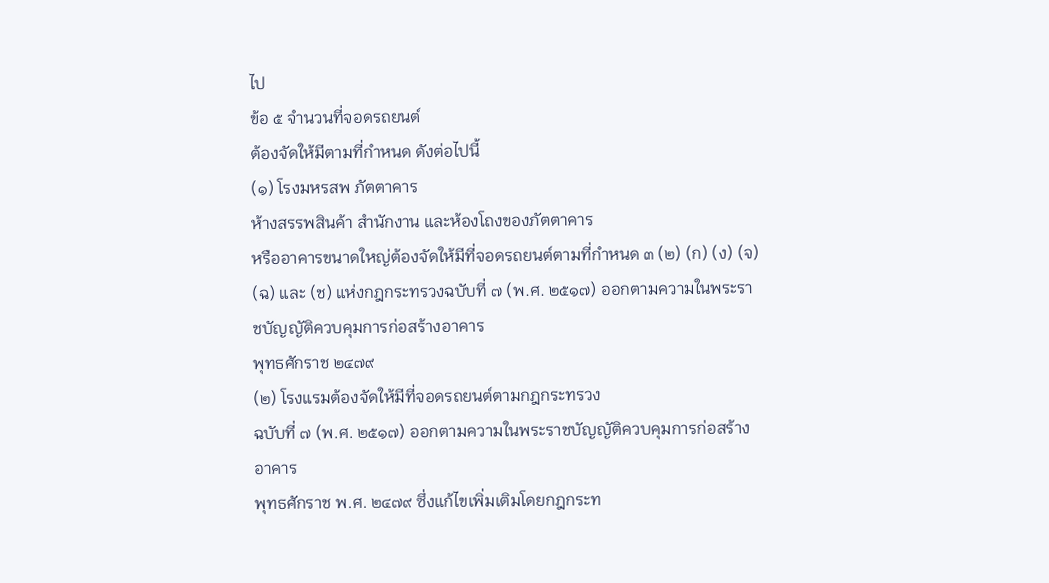ไป
ข้อ ๕ จำนวนที่จอดรถยนต์
ต้องจัดให้มีตามที่กำหนด ดังต่อไปนี้
(๑) โรงมหรสพ ภัตตาคาร
ห้างสรรพสินค้า สำนักงาน และห้องโถงของภัตตาคาร
หรืออาคารขนาดใหญ่ต้องจัดให้มีที่จอดรถยนต์ตามที่กำหนด ๓ (๒) (ก) (ง) (จ) (ฉ) และ (ช) แห่งกฎกระทรวงฉบับที่ ๗ (พ.ศ. ๒๕๑๗) ออกตามความในพระราชบัญญัติควบคุมการก่อสร้างอาคาร
พุทธศักราช ๒๔๗๙
(๒) โรงแรมต้องจัดให้มีที่จอดรถยนต์ตามกฎกระทรวง
ฉบับที่ ๗ (พ.ศ. ๒๕๑๗) ออกตามความในพระราชบัญญัติควบคุมการก่อสร้างอาคาร
พุทธศักราช พ.ศ. ๒๔๗๙ ซึ่งแก้ไขเพิ่มเติมโดยกฎกระท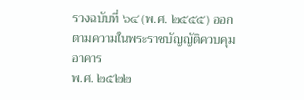รวงฉบับที่ ๖๔ (พ.ศ. ๒๕๕๕) ออกตามความในพระราชบัญญัติควบคุมอาคาร
พ.ศ. ๒๕๒๒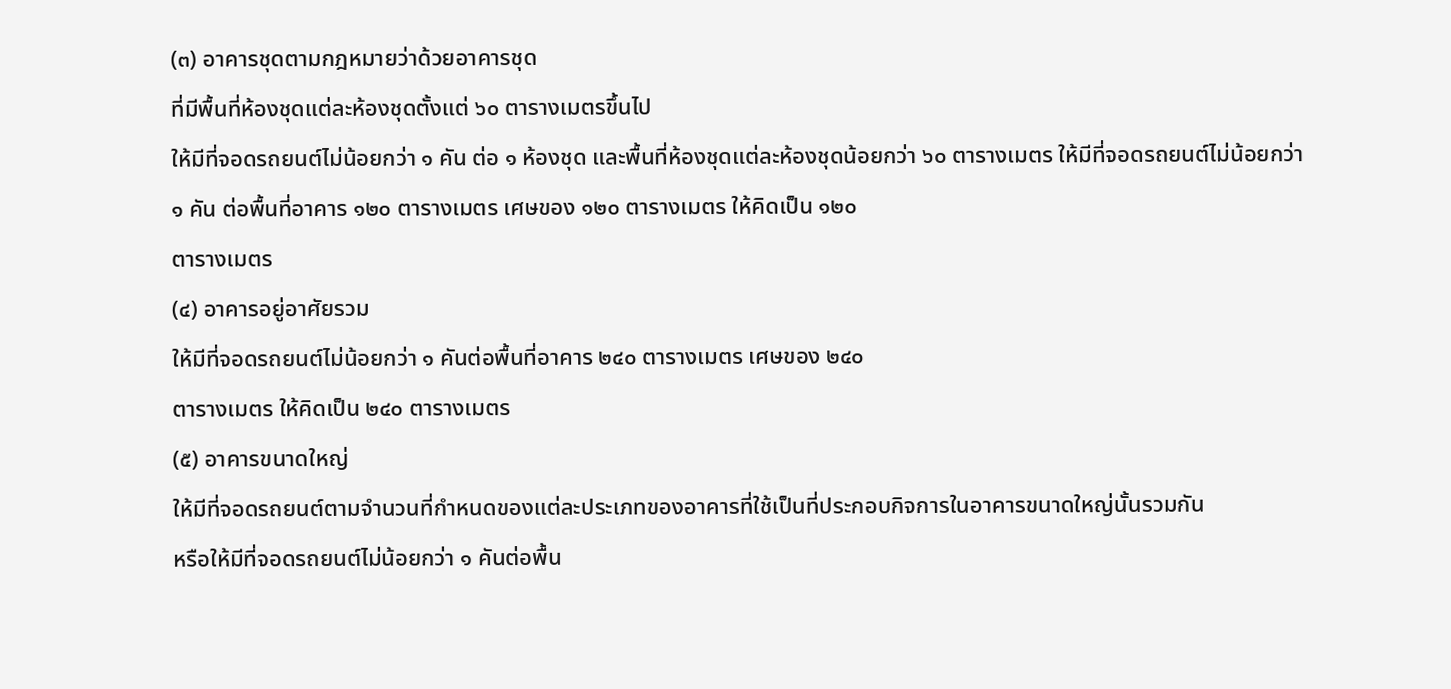(๓) อาคารชุดตามกฎหมายว่าด้วยอาคารชุด
ที่มีพื้นที่ห้องชุดแต่ละห้องชุดตั้งแต่ ๖๐ ตารางเมตรขึ้นไป
ให้มีที่จอดรถยนต์ไม่น้อยกว่า ๑ คัน ต่อ ๑ ห้องชุด และพื้นที่ห้องชุดแต่ละห้องชุดน้อยกว่า ๖๐ ตารางเมตร ให้มีที่จอดรถยนต์ไม่น้อยกว่า
๑ คัน ต่อพื้นที่อาคาร ๑๒๐ ตารางเมตร เศษของ ๑๒๐ ตารางเมตร ให้คิดเป็น ๑๒๐
ตารางเมตร
(๔) อาคารอยู่อาศัยรวม
ให้มีที่จอดรถยนต์ไม่น้อยกว่า ๑ คันต่อพื้นที่อาคาร ๒๔๐ ตารางเมตร เศษของ ๒๔๐
ตารางเมตร ให้คิดเป็น ๒๔๐ ตารางเมตร
(๕) อาคารขนาดใหญ่
ให้มีที่จอดรถยนต์ตามจำนวนที่กำหนดของแต่ละประเภทของอาคารที่ใช้เป็นที่ประกอบกิจการในอาคารขนาดใหญ่นั้นรวมกัน
หรือให้มีที่จอดรถยนต์ไม่น้อยกว่า ๑ คันต่อพื้น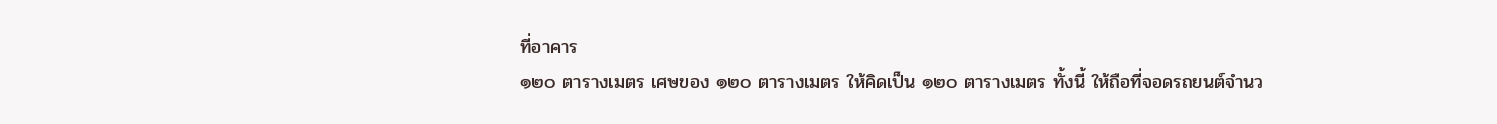ที่อาคาร
๑๒๐ ตารางเมตร เศษของ ๑๒๐ ตารางเมตร ให้คิดเป็น ๑๒๐ ตารางเมตร ทั้งนี้ ให้ถือที่จอดรถยนต์จำนว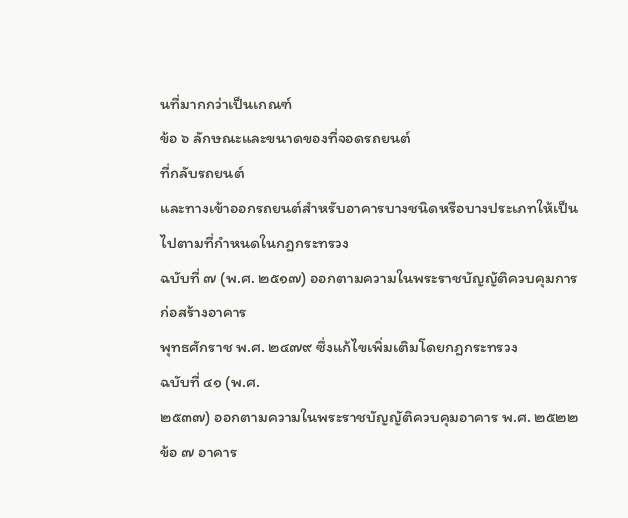นที่มากกว่าเป็นเกณฑ์
ข้อ ๖ ลักษณะและขนาดของที่จอดรถยนต์
ที่กลับรถยนต์
และทางเข้าออกรถยนต์สำหรับอาคารบางชนิดหรือบางประเภทให้เป็นไปตามที่กำหนดในกฎกระทรวง
ฉบับที่ ๗ (พ.ศ. ๒๕๑๗) ออกตามความในพระราชบัญญัติควบคุมการก่อสร้างอาคาร
พุทธศักราช พ.ศ. ๒๔๗๙ ซึ่งแก้ไขเพิ่มเติมโดยกฎกระทรวง
ฉบับที่ ๔๑ (พ.ศ.
๒๕๓๗) ออกตามความในพระราชบัญญัติควบคุมอาคาร พ.ศ. ๒๕๒๒
ข้อ ๗ อาคาร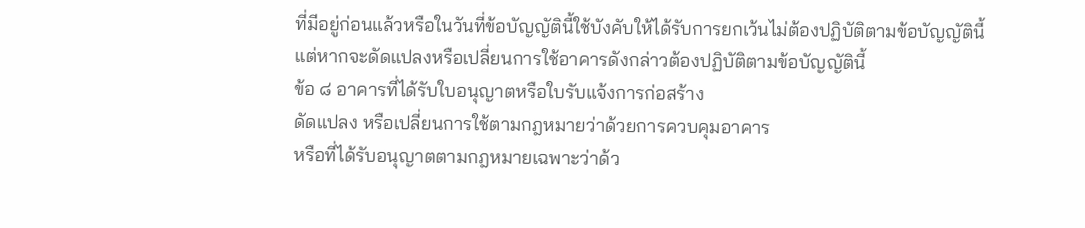ที่มีอยู่ก่อนแล้วหรือในวันที่ข้อบัญญัตินี้ใช้บังคับให้ได้รับการยกเว้นไม่ต้องปฏิบัติตามข้อบัญญัตินี้
แต่หากจะดัดแปลงหรือเปลี่ยนการใช้อาคารดังกล่าวต้องปฏิบัติตามข้อบัญญัตินี้
ข้อ ๘ อาคารที่ได้รับใบอนุญาตหรือใบรับแจ้งการก่อสร้าง
ดัดแปลง หรือเปลี่ยนการใช้ตามกฎหมายว่าด้วยการควบคุมอาคาร
หรือที่ได้รับอนุญาตตามกฎหมายเฉพาะว่าด้ว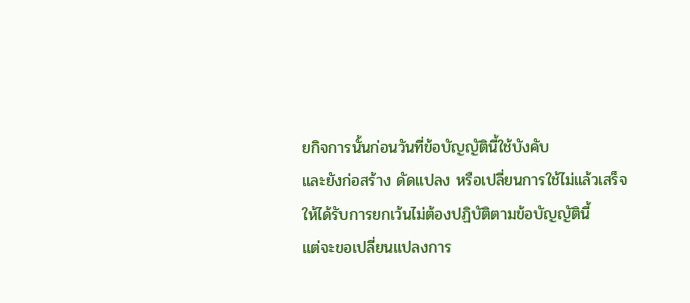ยกิจการนั้นก่อนวันที่ข้อบัญญัตินี้ใช้บังคับ
และยังก่อสร้าง ดัดแปลง หรือเปลี่ยนการใช้ไม่แล้วเสร็จ
ให้ได้รับการยกเว้นไม่ต้องปฏิบัติตามข้อบัญญัตินี้
แต่จะขอเปลี่ยนแปลงการ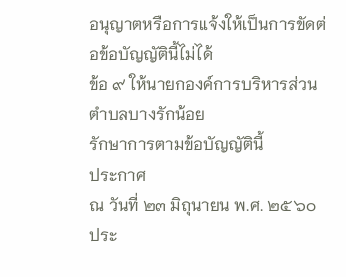อนุญาตหรือการแจ้งให้เป็นการขัดต่อข้อบัญญัตินี้ไม่ได้
ข้อ ๙ ให้นายกองค์การบริหารส่วนตำบลบางรักน้อย
รักษาการตามข้อบัญญัตินี้
ประกาศ
ณ วันที่ ๒๓ มิถุนายน พ.ศ. ๒๕๖๐
ประ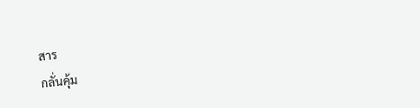สาร
กลั่นคุ้ม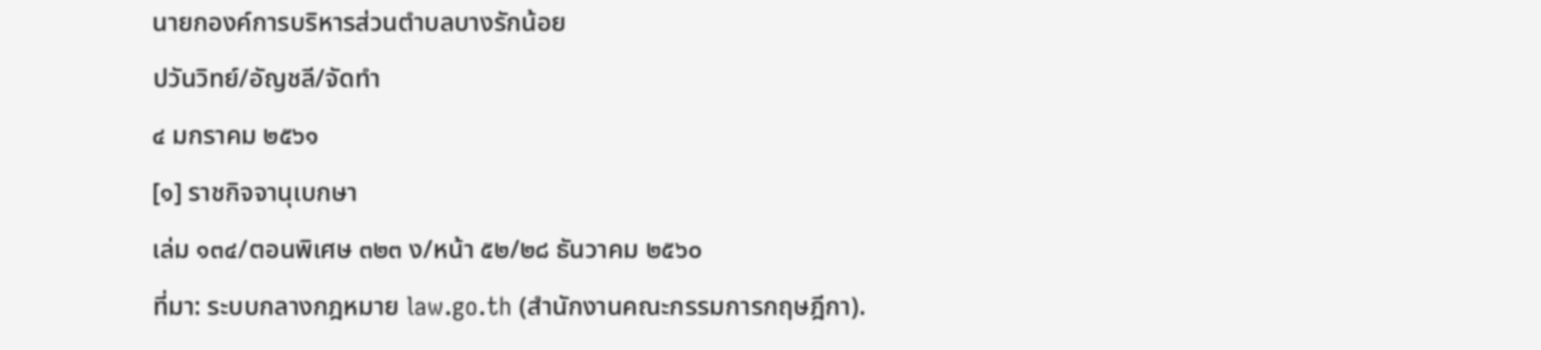นายกองค์การบริหารส่วนตำบลบางรักน้อย
ปวันวิทย์/อัญชลี/จัดทำ
๔ มกราคม ๒๕๖๑
[๑] ราชกิจจานุเบกษา
เล่ม ๑๓๔/ตอนพิเศษ ๓๒๓ ง/หน้า ๕๒/๒๘ ธันวาคม ๒๕๖๐
ที่มา: ระบบกลางกฎหมาย law.go.th (สำนักงานคณะกรรมการกฤษฎีกา).